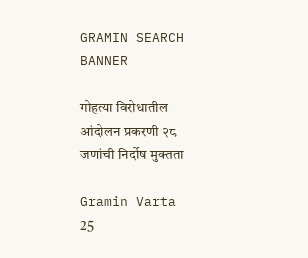GRAMIN SEARCH BANNER

गोहत्या विरोधातील आंदोलन प्रकरणी २८ जणांची निर्दोष मुक्तता

Gramin Varta
25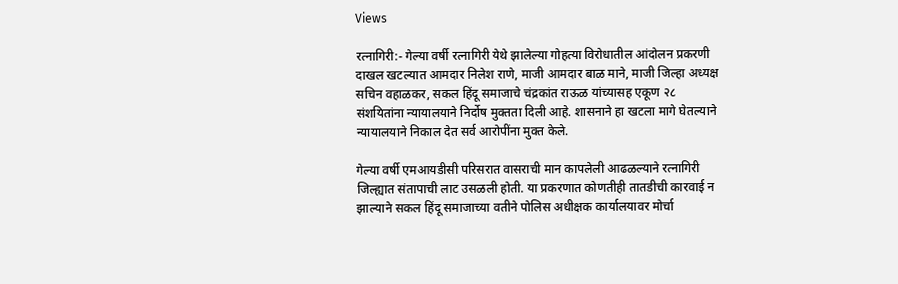Views

रत्नागिरी:- गेल्या वर्षी रत्नागिरी येथे झालेल्या गोहत्या विरोधातील आंदोलन प्रकरणी दाखल खटल्यात आमदार निलेश राणे, माजी आमदार बाळ माने, माजी जिल्हा अध्यक्ष सचिन वहाळकर, सकल हिंदू समाजाचे चंद्रकांत राऊळ यांच्यासह एकूण २८ संशयितांना न्यायालयाने निर्दोष मुक्तता दिली आहे. शासनाने हा खटला मागे घेतल्याने न्यायालयाने निकाल देत सर्व आरोपींना मुक्त केले.

गेल्या वर्षी एमआयडीसी परिसरात वासराची मान कापलेली आढळल्याने रत्नागिरी जिल्ह्यात संतापाची लाट उसळली होती. या प्रकरणात कोणतीही तातडीची कारवाई न झाल्याने सकल हिंदू समाजाच्या वतीने पोलिस अधीक्षक कार्यालयावर मोर्चा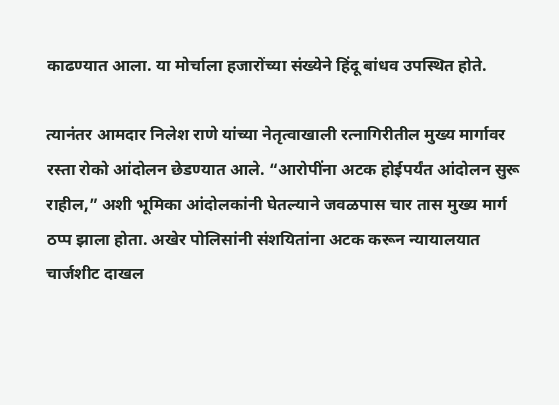काढण्यात आला. या मोर्चाला हजारोंच्या संख्येने हिंदू बांधव उपस्थित होते.

त्यानंतर आमदार निलेश राणे यांच्या नेतृत्वाखाली रत्नागिरीतील मुख्य मार्गावर रस्ता रोको आंदोलन छेडण्यात आले. “आरोपींना अटक होईपर्यंत आंदोलन सुरू राहील,” अशी भूमिका आंदोलकांनी घेतल्याने जवळपास चार तास मुख्य मार्ग ठप्प झाला होता. अखेर पोलिसांनी संशयितांना अटक करून न्यायालयात चार्जशीट दाखल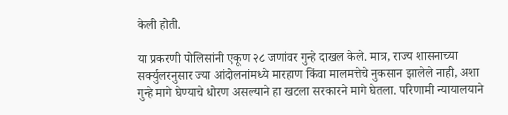केली होती.

या प्रकरणी पोलिसांनी एकूण २८ जणांवर गुन्हे दाखल केले. मात्र, राज्य शासनाच्या सर्क्युलरनुसार ज्या आंदोलनांमध्ये मारहाण किंवा मालमत्तेचे नुकसान झालेले नाही, अशा गुन्हे मागे घेण्याचे धोरण असल्याने हा खटला सरकारने मागे घेतला. परिणामी न्यायालयाने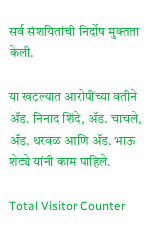सर्व संशयितांची निर्दोष मुक्तता केली.

या खटल्यात आरोपींच्या वतीने ॲड. निनाद शिंदे, ॲड. चाचले, ॲड. थरवळ आणि ॲड. भाऊ शेट्ये यांनी काम पाहिले.

Total Visitor Counter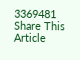3369481
Share This Article